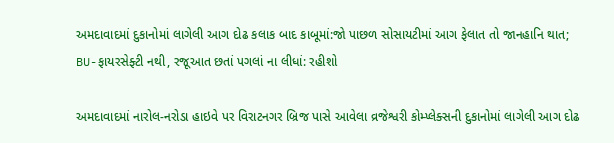અમદાવાદમાં દુકાનોમાં લાગેલી આગ દોઢ કલાક બાદ કાબૂમાં:જો પાછળ સોસાયટીમાં આગ ફેલાત તો જાનહાનિ થાત; BU-ફાયરસેફ્ટી નથી, રજૂઆત છતાં પગલાં ના લીધાં: રહીશો

અમદાવાદમાં નારોલ-નરોડા હાઇવે પર વિરાટનગર બ્રિજ પાસે આવેલા વ્રજેશ્વરી કોમ્પ્લેક્સની દુકાનોમાં લાગેલી આગ દોઢ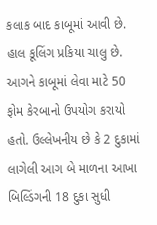કલાક બાદ કાબૂમાં આવી છે. હાલ કૂલિંગ પ્રકિયા ચાલુ છે. આગને કાબૂમાં લેવા માટે 50 ફોમ કેરબાનો ઉપયોગ કરાયો હતો. ઉલ્લેખનીય છે કે 2 દુકામાં લાગેલી આગ બે માળના આખા બિલ્ડિંગની 18 દુકા સુધી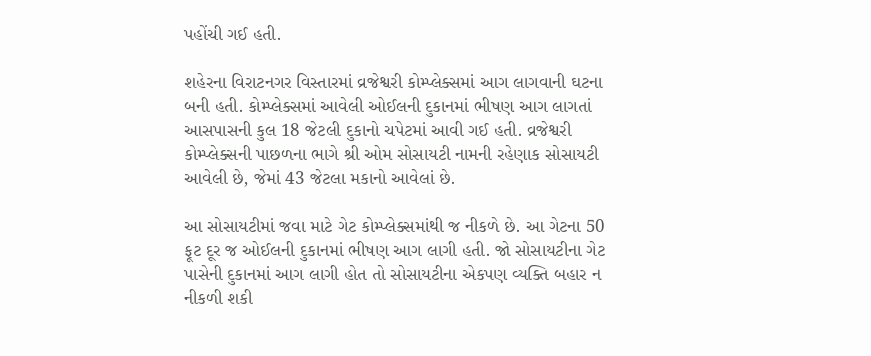પહોંચી ગઈ હતી.

શહેરના વિરાટનગર વિસ્તારમાં વ્રજેશ્વરી કોમ્પ્લેક્સમાં આગ લાગવાની ઘટના બની હતી. કોમ્પ્લેક્સમાં આવેલી ઓઈલની દુકાનમાં ભીષણ આગ લાગતાં આસપાસની કુલ 18 જેટલી દુકાનો ચપેટમાં આવી ગઈ હતી. વ્રજેશ્વરી કોમ્પ્લેક્સની પાછળના ભાગે શ્રી ઓમ સોસાયટી નામની રહેણાક સોસાયટી આવેલી છે, જેમાં 43 જેટલા મકાનો આવેલાં છે.

આ સોસાયટીમાં જવા માટે ગેટ કોમ્પ્લેક્સમાંથી જ નીકળે છે. આ ગેટના 50 ફૂટ દૂર જ ઓઈલની દુકાનમાં ભીષણ આગ લાગી હતી. જો સોસાયટીના ગેટ પાસેની દુકાનમાં આગ લાગી હોત તો સોસાયટીના એકપણ વ્યક્તિ બહાર ન નીકળી શકી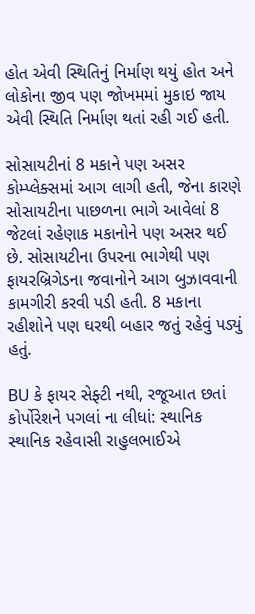હોત એવી સ્થિતિનું નિર્માણ થયું હોત અને લોકોના જીવ પણ જોખમમાં મુકાઇ જાય એવી સ્થિતિ નિર્માણ થતાં રહી ગઈ હતી.

સોસાયટીનાં 8 મકાને પણ અસર કોમ્પ્લેક્સમાં આગ લાગી હતી, જેના કારણે સોસાયટીના પાછળના ભાગે આવેલાં 8 જેટલાં રહેણાક મકાનોને પણ અસર થઈ છે. સોસાયટીના ઉપરના ભાગેથી પણ ફાયરબ્રિગેડના જવાનોને આગ બુઝાવવાની કામગીરી કરવી પડી હતી. 8 મકાના રહીશોને પણ ઘરથી બહાર જતું રહેવું પડ્યું હતું.

BU કે ફાયર સેફ્ટી નથી, રજૂઆત છતાં કોર્પોરેશને પગલાં ના લીધાં: સ્થાનિક સ્થાનિક રહેવાસી રાહુલભાઈએ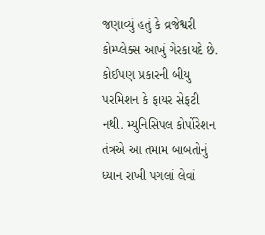જણાવ્યું હતું કે વ્રજેશ્વરી કોમ્પ્લેક્સ આખું ગેરકાયદે છે. કોઈપણ પ્રકારની બીયુ પરમિશન કે ફાયર સેફટી નથી. મ્યુનિસિપલ કોર્પોરેશન તંત્રએ આ તમામ બાબતોનું ધ્યાન રાખી પગલાં લેવાં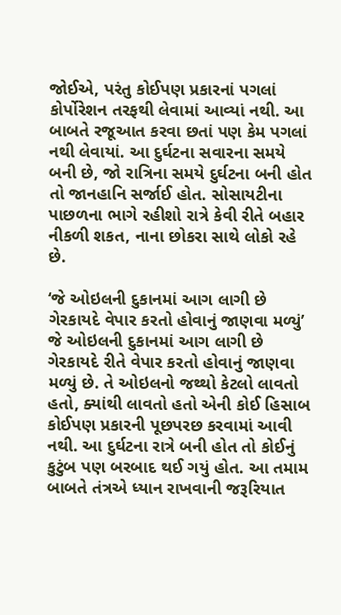જોઈએ, પરંતુ કોઈપણ પ્રકારનાં પગલાં કોર્પોરેશન તરફથી લેવામાં આવ્યાં નથી. આ બાબતે રજૂઆત કરવા છતાં પણ કેમ પગલાં નથી લેવાયાં. આ દુર્ઘટના સવારના સમયે બની છે, જો રાત્રિના સમયે દુર્ઘટના બની હોત તો જાનહાનિ સર્જાઈ હોત. સોસાયટીના પાછળના ભાગે રહીશો રાત્રે કેવી રીતે બહાર નીકળી શકત, નાના છોકરા સાથે લોકો રહે છે.

‘જે ઓઇલની દુકાનમાં આગ લાગી છે ગેરકાયદે વેપાર કરતો હોવાનું જાણવા મળ્યું’ જે ઓઇલની દુકાનમાં આગ લાગી છે ગેરકાયદે રીતે વેપાર કરતો હોવાનું જાણવા મળ્યું છે. તે ઓઇલનો જથ્થો કેટલો લાવતો હતો, ક્યાંથી લાવતો હતો એની કોઈ હિસાબ કોઈપણ પ્રકારની પૂછપરછ કરવામાં આવી નથી. આ દુર્ઘટના રાત્રે બની હોત તો કોઈનું કુટુંબ પણ બરબાદ થઈ ગયું હોત. આ તમામ બાબતે તંત્રએ ધ્યાન રાખવાની જરૂરિયાત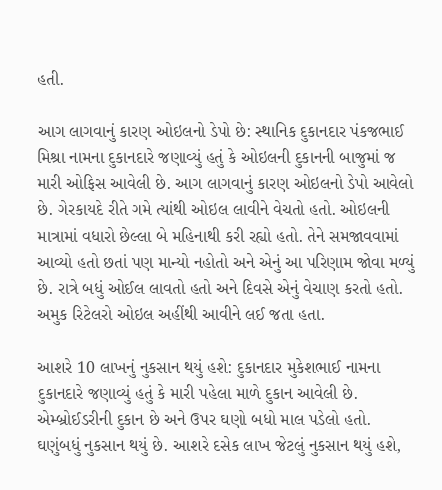હતી.

આગ લાગવાનું કારણ ઓઇલનો ડેપો છે: સ્થાનિક દુકાનદાર પંકજભાઈ મિશ્રા નામના દુકાનદારે જણાવ્યું હતું કે ઓઇલની દુકાનની બાજુમાં જ મારી ઓફિસ આવેલી છે. આગ લાગવાનું કારણ ઓઇલનો ડેપો આવેલો છે. ગેરકાયદે રીતે ગમે ત્યાંથી ઓઇલ લાવીને વેચતો હતો. ઓઇલની માત્રામાં વધારો છેલ્લા બે મહિનાથી કરી રહ્યો હતો. તેને સમજાવવામાં આવ્યો હતો છતાં પણ માન્યો નહોતો અને એનું આ પરિણામ જોવા મળ્યું છે. રાત્રે બધું ઓઈલ લાવતો હતો અને દિવસે એનું વેચાણ કરતો હતો. અમુક રિટેલરો ઓઇલ અહીંથી આવીને લઈ જતા હતા.

આશરે 10 લાખનું નુકસાન થયું હશે: દુકાનદાર મુકેશભાઈ નામના દુકાનદારે જણાવ્યું હતું કે મારી પહેલા માળે દુકાન આવેલી છે. એમ્બ્રોઈડરીની દુકાન છે અને ઉપર ઘણો બધો માલ પડેલો હતો. ઘણુંબધું નુકસાન થયું છે. આશરે દસેક લાખ જેટલું નુકસાન થયું હશે,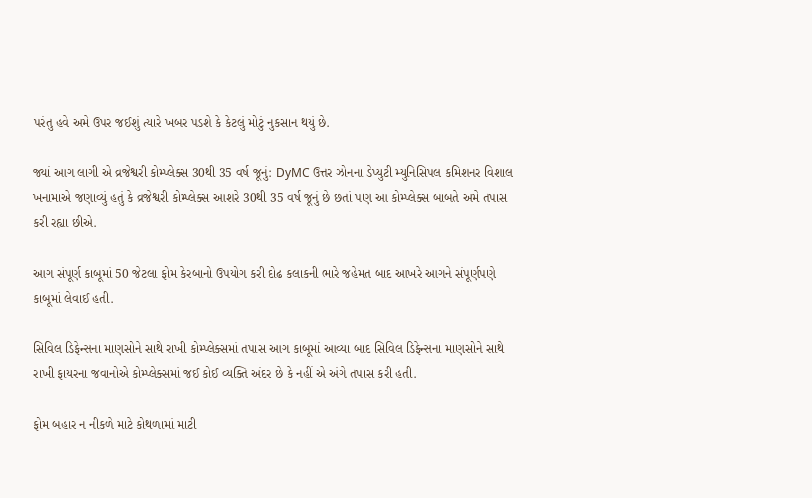પરંતુ હવે અમે ઉપર જઈશું ત્યારે ખબર પડશે કે કેટલું મોટું નુકસાન થયું છે.

જ્યાં આગ લાગી એ વ્રજેશ્વરી કોમ્પ્લેક્સ 30થી 35 વર્ષ જૂનું: DyMC ઉત્તર ઝોનના ડેપ્યુટી મ્યુનિસિપલ કમિશનર વિશાલ ખનામાએ જણાવ્યું હતું કે વ્રજેશ્વરી કોમ્પ્લેક્સ આશરે 30થી 35 વર્ષ જૂનું છે છતાં પણ આ કોમ્પ્લેક્સ બાબતે અમે તપાસ કરી રહ્યા છીએ.

આગ સંપૂર્ણ કાબૂમાં 50 જેટલા ફોમ કેરબાનો ઉપયોગ કરી દોઢ કલાકની ભારે જહેમત બાદ આખરે આગને સંપૂર્ણપણે કાબૂમાં લેવાઈ હતી.

સિવિલ ડિફેન્સના માણસોને સાથે રાખી કોમ્પ્લેક્સમાં તપાસ આગ કાબૂમાં આવ્યા બાદ સિવિલ ડિફેન્સના માણસોને સાથે રાખી ફાયરના જવાનોએ કોમ્પ્લેક્સમાં જઈ કોઈ વ્યક્તિ અંદર છે કે નહીં એ અંગે તપાસ કરી હતી.

ફોમ બહાર ન નીકળે માટે કોથળામાં માટી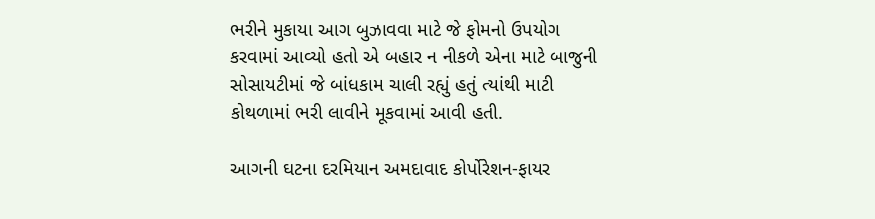ભરીને મુકાયા આગ બુઝાવવા માટે જે ફોમનો ઉપયોગ કરવામાં આવ્યો હતો એ બહાર ન નીકળે એના માટે બાજુની સોસાયટીમાં જે બાંધકામ ચાલી રહ્યું હતું ત્યાંથી માટી કોથળામાં ભરી લાવીને મૂકવામાં આવી હતી.

આગની ઘટના દરમિયાન અમદાવાદ કોર્પોરેશન-ફાયર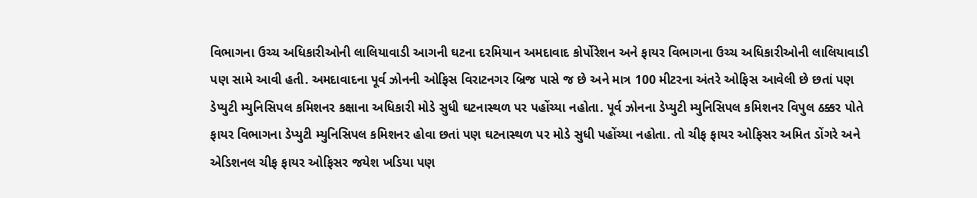વિભાગના ઉચ્ચ અધિકારીઓની લાલિયાવાડી આગની ઘટના દરમિયાન અમદાવાદ કોર્પોરેશન અને ફાયર વિભાગના ઉચ્ચ અધિકારીઓની લાલિયાવાડી પણ સામે આવી હતી. અમદાવાદના પૂર્વ ઝોનની ઓફિસ વિરાટનગર બ્રિજ પાસે જ છે અને માત્ર 100 મીટરના અંતરે ઓફિસ આવેલી છે છતાં પણ ડેપ્યુટી મ્યુનિસિપલ કમિશનર કક્ષાના અધિકારી મોડે સુધી ઘટનાસ્થળ પર પહોંચ્યા નહોતા. પૂર્વ ઝોનના ડેપ્યુટી મ્યુનિસિપલ કમિશનર વિપુલ ઠક્કર પોતે ફાયર વિભાગના ડેપ્યુટી મ્યુનિસિપલ કમિશનર હોવા છતાં પણ ઘટનાસ્થળ પર મોડે સુધી પહોંચ્યા નહોતા. તો ચીફ ફાયર ઓફિસર અમિત ડોંગરે અને એડિશનલ ચીફ ફાયર ઓફિસર જયેશ ખડિયા પણ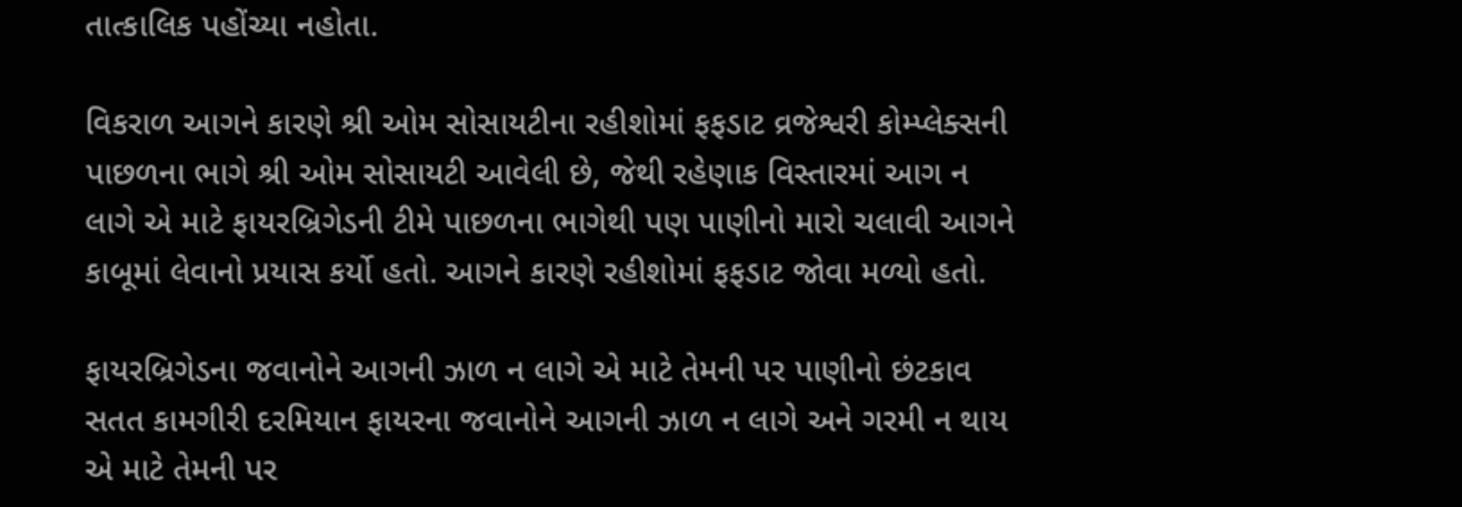તાત્કાલિક પહોંચ્યા નહોતા.

વિકરાળ આગને કારણે શ્રી ઓમ સોસાયટીના રહીશોમાં ફફડાટ વ્રજેશ્વરી કોમ્પ્લેક્સની પાછળના ભાગે શ્રી ઓમ સોસાયટી આવેલી છે, જેથી રહેણાક વિસ્તારમાં આગ ન લાગે એ માટે ફાયરબ્રિગેડની ટીમે પાછળના ભાગેથી પણ પાણીનો મારો ચલાવી આગને કાબૂમાં લેવાનો પ્રયાસ કર્યો હતો. આગને કારણે રહીશોમાં ફફડાટ જોવા મળ્યો હતો.

ફાયરબ્રિગેડના જવાનોને આગની ઝાળ ન લાગે એ માટે તેમની પર પાણીનો છંટકાવ સતત કામગીરી દરમિયાન ફાયરના જવાનોને આગની ઝાળ ન લાગે અને ગરમી ન થાય એ માટે તેમની પર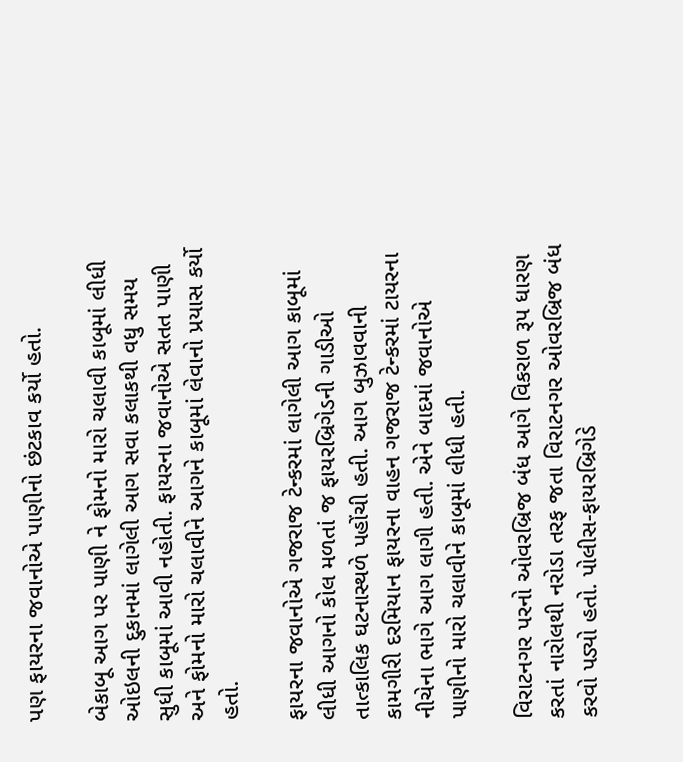પણ ફાયરના જવાનોએ પાણીનો છંટકાવ કર્યો હતો.

બેકાબૂ આગ પર પાણી ને ફોમનો મારો ચલાવી કાબૂમાં લીધી ઓઇલની દુકાનમાં લાગેલી આગ સવા કલાકથી વધુ સમય સુધી કાબૂમાં આવી નહોતી. ફાયરના જવાનોએ સતત પાણી અને ફોમનો મારો ચલાવીને આગને કાબૂમાં લેવાનો પ્રયાસ કર્યો હતો.

ફાયરના જવાનોએ ગજરાજ ટેન્કરમાં લાગેલી આગ કાબૂમાં લીધી આગનો કોલ મળતાં જ ફાયરબ્રિગેડની ગાડીઓ તાત્કાલિક ઘટનાસ્થળે પહોંચી હતી. આગ બુઝાવવાની કામગીરી દરમિયાન ફાયરના વાહન ગજરાજ ટેન્કરમાં ટાયરના નીચેના ભાગે આગ લાગી હતી. એને બાદમાં જવાનોએ પાણીનો મારો ચલાવીને કાબૂમાં લીધી હતી.

વિરાટનગર પરનો ઓવરબ્રિજ બંધ આગે વિકરાળ રૂપ ધારણ કરતાં નારોલથી નરોડા તરફ જતા વિરાટનગર ઓવરબ્રિજ બંધ કરવો પડ્યો હતો. પોલીસ-ફાયરબ્રિગેડે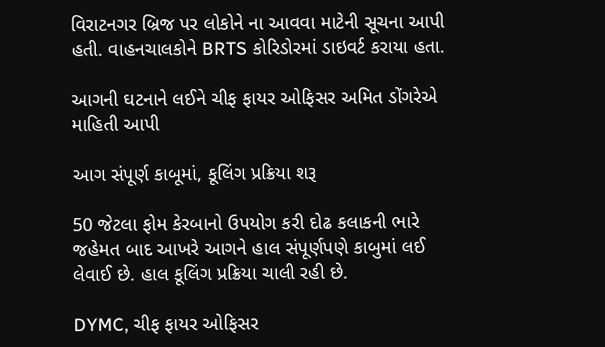વિરાટનગર બ્રિજ પર લોકોને ના આવવા માટેની સૂચના આપી હતી. વાહનચાલકોને BRTS કોરિડોરમાં ડાઇવર્ટ કરાયા હતા.

આગની ઘટનાને લઈને ચીફ ફાયર ઓફિસર અમિત ડોંગરેએ માહિતી આપી

આગ સંપૂર્ણ કાબૂમાં, કૂલિંગ પ્રક્રિયા શરૂ

50 જેટલા ફોમ કેરબાનો ઉપયોગ કરી દોઢ કલાકની ભારે જહેમત બાદ આખરે આગને હાલ સંપૂર્ણપણે કાબુમાં લઈ લેવાઈ છે. હાલ કૂલિંગ પ્રક્રિયા ચાલી રહી છે.

DYMC, ચીફ ફાયર ઓફિસર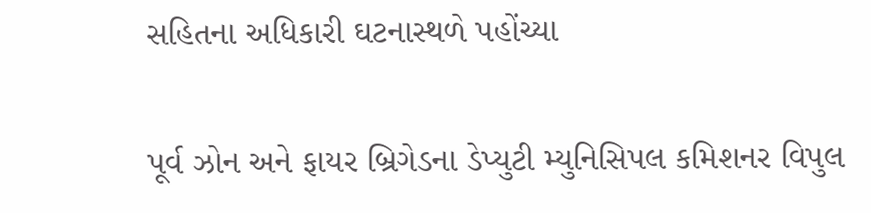સહિતના અધિકારી ઘટનાસ્થળે પહોંચ્યા

પૂર્વ ઝોન અને ફાયર બ્રિગેડના ડેપ્યુટી મ્યુનિસિપલ કમિશનર વિપુલ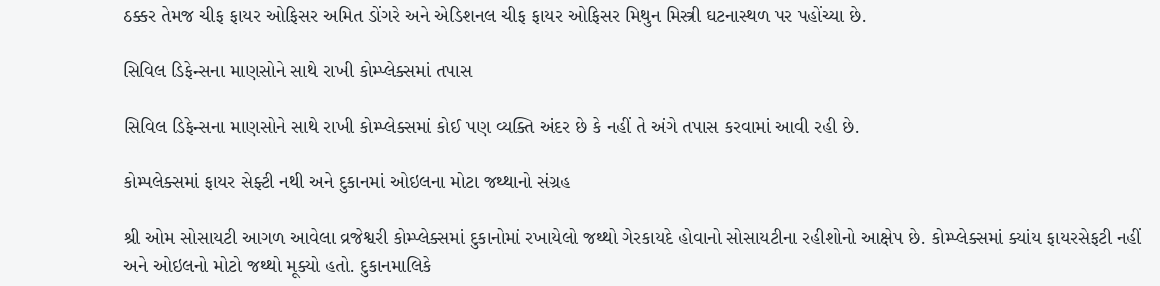ઠક્કર તેમજ ચીફ ફાયર ઓફિસર અમિત ડોંગરે અને એડિશનલ ચીફ ફાયર ઓફિસર મિથુન મિસ્ત્રી ઘટનાસ્થળ પર પહોંચ્યા છે.

સિવિલ ડિફેન્સના માણસોને સાથે રાખી કોમ્પ્લેક્સમાં તપાસ

સિવિલ ડિફેન્સના માણસોને સાથે રાખી કોમ્પ્લેક્સમાં કોઈ પણ વ્યક્તિ અંદર છે કે નહીં તે અંગે તપાસ કરવામાં આવી રહી છે.

કોમ્પલેક્સમાં ફાયર સેફ્ટી નથી અને દુકાનમાં ઓઇલના મોટા જથ્થાનો સંગ્રહ

શ્રી ઓમ સોસાયટી આગળ આવેલા વ્રજેશ્વરી કોમ્પ્લેક્સમાં દુકાનોમાં રખાયેલો જથ્થો ગેરકાયદે હોવાનો સોસાયટીના રહીશોનો આક્ષેપ છે. કોમ્પ્લેક્સમાં ક્યાંય ફાયરસેફટી નહીં અને ઓઇલનો મોટો જથ્થો મૂક્યો હતો. દુકાનમાલિકે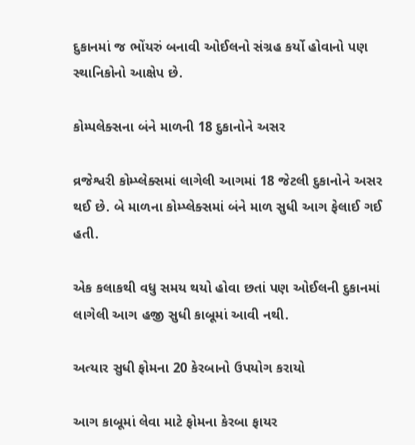દુકાનમાં જ ભોંયરું બનાવી ઓઈલનો સંગ્રહ કર્યો હોવાનો પણ સ્થાનિકોનો આક્ષેપ છે.

કોમ્પલેક્સના બંને માળની 18 દુકાનોને અસર

વ્રજેશ્વરી કોમ્પ્લેક્સમાં લાગેલી આગમાં 18 જેટલી દુકાનોને અસર થઈ છે. બે માળના કોમ્પ્લેક્સમાં બંને માળ સુધી આગ ફેલાઈ ગઈ હતી.

એક કલાકથી વધુ સમય થયો હોવા છતાં પણ ઓઈલની દુકાનમાં લાગેલી આગ હજી સુધી કાબૂમાં આવી નથી.

અત્યાર સુધી ફોમના 20 કેરબાનો ઉપયોગ કરાયો

આગ કાબૂમાં લેવા માટે ફોમના કેરબા ફાયર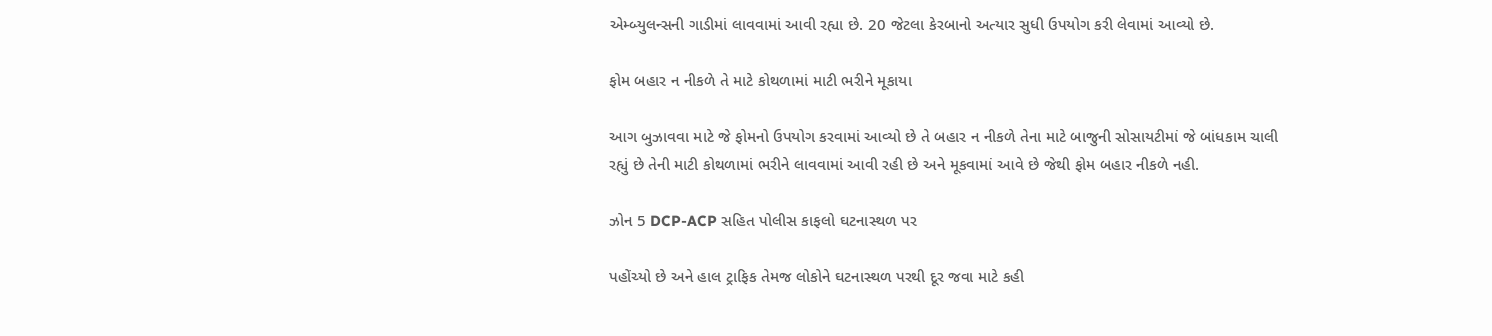એમ્બ્યુલન્સની ગાડીમાં લાવવામાં આવી રહ્યા છે. 20 જેટલા કેરબાનો અત્યાર સુધી ઉપયોગ કરી લેવામાં આવ્યો છે.

ફોમ બહાર ન નીકળે તે માટે કોથળામાં માટી ભરીને મૂકાયા

આગ બુઝાવવા માટે જે ફોમનો ઉપયોગ કરવામાં આવ્યો છે તે બહાર ન નીકળે તેના માટે બાજુની સોસાયટીમાં જે બાંધકામ ચાલી રહ્યું છે તેની માટી કોથળામાં ભરીને લાવવામાં આવી રહી છે અને મૂકવામાં આવે છે જેથી ફોમ બહાર નીકળે નહી.

ઝોન 5 DCP-ACP સહિત પોલીસ કાફલો ઘટનાસ્થળ પર

પહોંચ્યો છે અને હાલ ટ્રાફિક તેમજ લોકોને ઘટનાસ્થળ પરથી દૂર જવા માટે કહી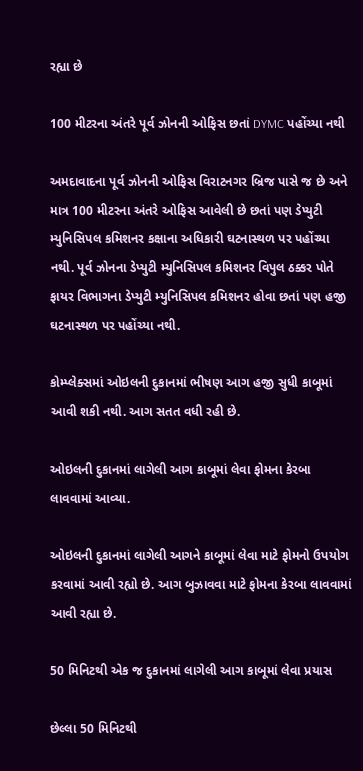રહ્યા છે

100 મીટરના અંતરે પૂર્વ ઝોનની ઓફિસ છતાં DYMC પહોંચ્યા નથી

અમદાવાદના પૂર્વ ઝોનની ઓફિસ વિરાટનગર બ્રિજ પાસે જ છે અને માત્ર 100 મીટરના અંતરે ઓફિસ આવેલી છે છતાં પણ ડેપ્યુટી મ્યુનિસિપલ કમિશનર કક્ષાના અધિકારી ઘટનાસ્થળ પર પહોંચ્યા નથી. પૂર્વ ઝોનના ડેપ્યુટી મ્યુનિસિપલ કમિશનર વિપુલ ઠક્કર પોતે ફાયર વિભાગના ડેપ્યુટી મ્યુનિસિપલ કમિશનર હોવા છતાં પણ હજી ઘટનાસ્થળ પર પહોંચ્યા નથી.

કોમ્પ્લેક્સમાં ઓઇલની દુકાનમાં ભીષણ આગ હજી સુધી કાબૂમાં આવી શકી નથી. આગ સતત વધી રહી છે.

ઓઇલની દુકાનમાં લાગેલી આગ કાબૂમાં લેવા ફોમના કેરબા લાવવામાં આવ્યા.

ઓઇલની દુકાનમાં લાગેલી આગને કાબૂમાં લેવા માટે ફોમનો ઉપયોગ કરવામાં આવી રહ્યો છે. આગ બુઝાવવા માટે ફોમના કેરબા લાવવામાં આવી રહ્યા છે.

50 મિનિટથી એક જ દુકાનમાં લાગેલી આગ કાબૂમાં લેવા પ્રયાસ

છેલ્લા 50 મિનિટથી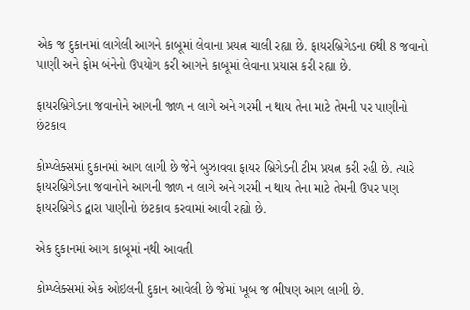એક જ દુકાનમાં લાગેલી આગને કાબૂમાં લેવાના પ્રયત્ન ચાલી રહ્યા છે. ફાયરબ્રિગેડના 6થી 8 જવાનો પાણી અને ફોમ બંનેનો ઉપયોગ કરી આગને કાબૂમાં લેવાના પ્રયાસ કરી રહ્યા છે.

ફાયરબ્રિગેડના જવાનોને આગની જાળ ન લાગે અને ગરમી ન થાય તેના માટે તેમની પર પાણીનો છંટકાવ

કોમ્પ્લેક્સમાં દુકાનમાં આગ લાગી છે જેને બુઝાવવા ફાયર બ્રિગેડની ટીમ પ્રયત્ન કરી રહી છે. ત્યારે ફાયરબ્રિગેડના જવાનોને આગની જાળ ન લાગે અને ગરમી ન થાય તેના માટે તેમની ઉપર પણ ફાયરબ્રિગેડ દ્વારા પાણીનો છંટકાવ કરવામાં આવી રહ્યો છે.

એક દુકાનમાં આગ કાબૂમાં નથી આવતી

કોમ્પ્લેક્સમાં એક ઓઇલની દુકાન આવેલી છે જેમાં ખૂબ જ ભીષણ આગ લાગી છે.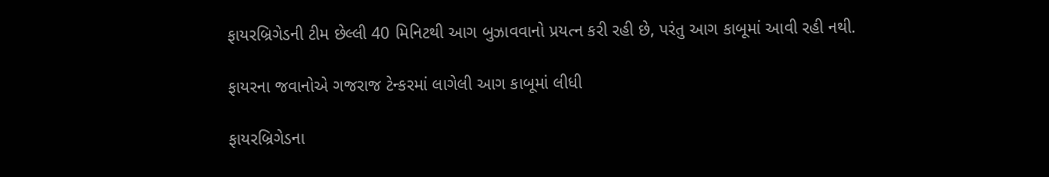ફાયરબ્રિગેડની ટીમ છેલ્લી 40 મિનિટથી આગ બુઝાવવાનો પ્રયત્ન કરી રહી છે, પરંતુ આગ કાબૂમાં આવી રહી નથી.

ફાયરના જવાનોએ ગજરાજ ટેન્કરમાં લાગેલી આગ કાબૂમાં લીધી

ફાયરબ્રિગેડના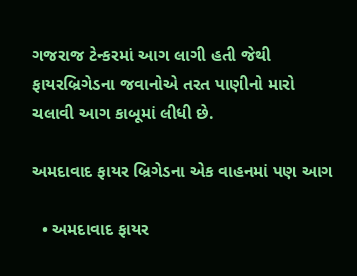ગજરાજ ટેન્કરમાં આગ લાગી હતી જેથી ફાયરબ્રિગેડના જવાનોએ તરત પાણીનો મારો ચલાવી આગ કાબૂમાં લીધી છે.

અમદાવાદ ફાયર બ્રિગેડના એક વાહનમાં પણ આગ

  • અમદાવાદ ફાયર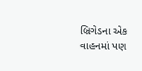બ્રિગેડના એક વાહનમાં પણ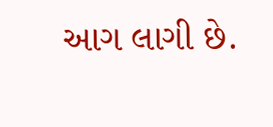આગ લાગી છે.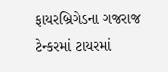ફાયરબ્રિગેડના ગજરાજ ટેન્કરમાં ટાયરમાં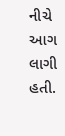નીચે આગ લાગી હતી.